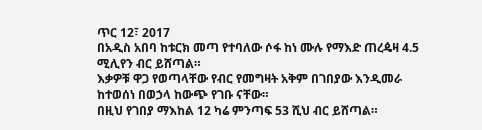ጥር 12፣ 2017
በአዲስ አበባ ከቱርክ መጣ የተባለው ሶፋ ከነ ሙሉ የማእድ ጠረዼዛ 4.5 ሚሊየን ብር ይሸጣል።
እቃዎቹ ዋጋ የወጣላቸው የብር የመግዛት አቅም በገበያው እንዲመራ ከተወሰነ በወኃላ ከውጭ የገቡ ናቸው።
በዚህ የገበያ ማእከል 12 ካሬ ምንጣፍ 53 ሺህ ብር ይሸጣል።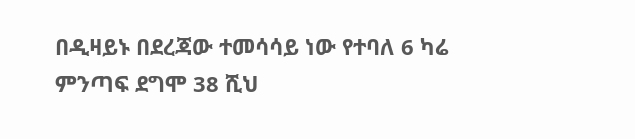በዲዛይኑ በደረጃው ተመሳሳይ ነው የተባለ 6 ካሬ ምንጣፍ ደግሞ 38 ሺህ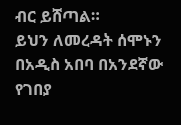ብር ይሸጣል።
ይህን ለመረዳት ሰሞኑን በአዲስ አበባ በአንደኛው የገበያ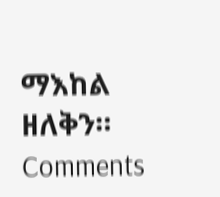ማእከል ዘለቅን።
Comments